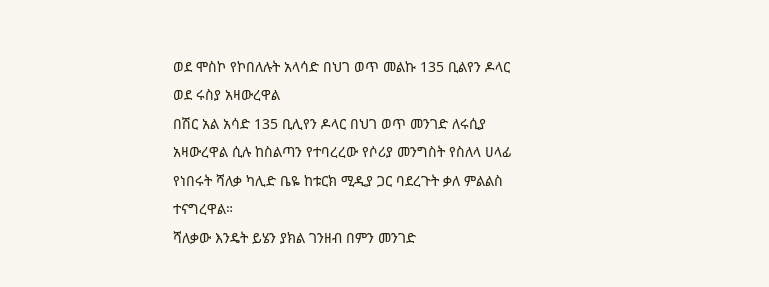ወደ ሞስኮ የኮበለሉት አላሳድ በህገ ወጥ መልኩ 135 ቢልየን ዶላር ወደ ሩስያ አዛውረዋል
በሽር አል አሳድ 135 ቢሊየን ዶላር በህገ ወጥ መንገድ ለሩሲያ አዛውረዋል ሲሉ ከስልጣን የተባረረው የሶሪያ መንግስት የስለላ ሀላፊ የነበሩት ሻለቃ ካሊድ ቤዬ ከቱርክ ሚዲያ ጋር ባደረጉት ቃለ ምልልስ ተናግረዋል።
ሻለቃው እንዴት ይሄን ያክል ገንዘብ በምን መንገድ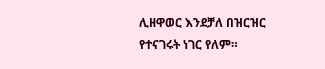ሊዘዋወር እንደቻለ በዝርዝር የተናገሩት ነገር የለም።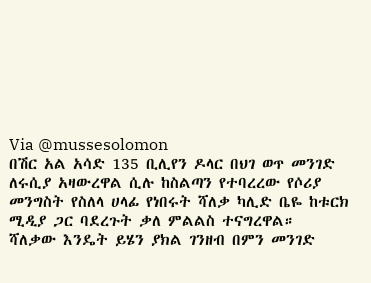Via @mussesolomon
በሽር አል አሳድ 135 ቢሊየን ዶላር በህገ ወጥ መንገድ ለሩሲያ አዛውረዋል ሲሉ ከስልጣን የተባረረው የሶሪያ መንግስት የስለላ ሀላፊ የነበሩት ሻለቃ ካሊድ ቤዬ ከቱርክ ሚዲያ ጋር ባደረጉት ቃለ ምልልስ ተናግረዋል።
ሻለቃው እንዴት ይሄን ያክል ገንዘብ በምን መንገድ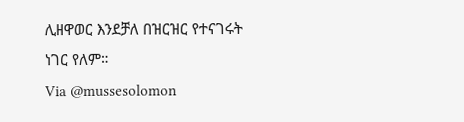ሊዘዋወር እንደቻለ በዝርዝር የተናገሩት ነገር የለም።
Via @mussesolomon